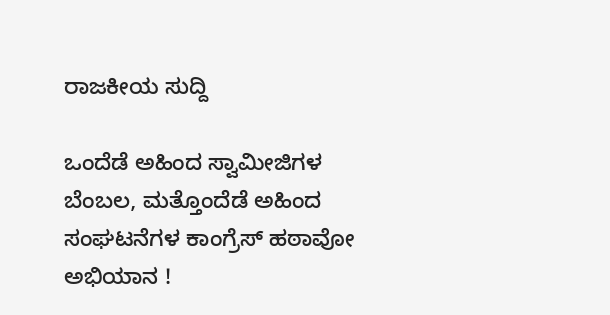ರಾಜಕೀಯ ಸುದ್ದಿ

ಒಂದೆಡೆ ಅಹಿಂದ ಸ್ವಾಮೀಜಿಗಳ ಬೆಂಬಲ, ಮತ್ತೊಂದೆಡೆ ಅಹಿಂದ ಸಂಘಟನೆಗಳ ಕಾಂಗ್ರೆಸ್ ಹಠಾವೋ ಅಭಿಯಾನ !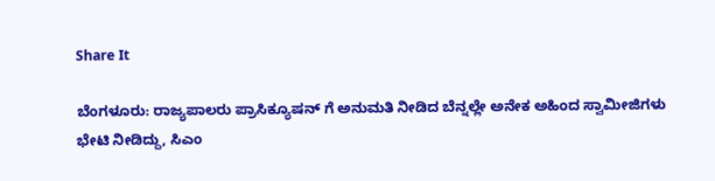Share It

ಬೆಂಗಳೂರು: ರಾಜ್ಯಪಾಲರು ಪ್ರಾಸಿಕ್ಯೂಷನ್ ಗೆ ಅನುಮತಿ ನೀಡಿದ ಬೆನ್ನಲ್ಲೇ ಅನೇಕ ಅಹಿಂದ ಸ್ವಾಮೀಜಿಗಳು ಭೇಟಿ ನೀಡಿದ್ದು, ಸಿಎಂ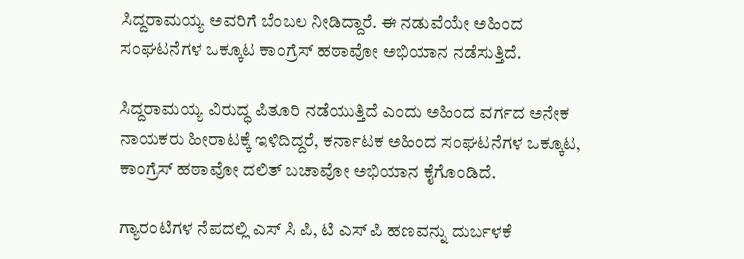ಸಿದ್ದರಾಮಯ್ಯ ಅವರಿಗೆ ಬೆಂಬಲ ನೀಡಿದ್ದಾರೆ. ಈ ನಡುವೆಯೇ ಅಹಿಂದ ಸಂಘಟನೆಗಳ ಒಕ್ಕೂಟ ಕಾಂಗ್ರೆಸ್ ಹಠಾವೋ ಅಭಿಯಾನ ನಡೆಸುತ್ತಿದೆ.

ಸಿದ್ದರಾಮಯ್ಯ ವಿರುದ್ಧ ಪಿತೂರಿ ನಡೆಯುತ್ತಿದೆ ಎಂದು ಅಹಿಂದ ವರ್ಗದ ಅನೇಕ ನಾಯಕರು ಹೀರಾಟಕ್ಕೆ ಇಳಿದಿದ್ದರೆ, ಕರ್ನಾಟಕ ಅಹಿಂದ ಸಂಘಟನೆಗಳ ಒಕ್ಕೂಟ, ಕಾಂಗ್ರೆಸ್ ಹಠಾವೋ ದಲಿತ್ ಬಚಾವೋ ಅಭಿಯಾನ ಕೈಗೊಂಡಿದೆ.

ಗ್ಯಾರಂಟಿಗಳ ನೆಪದಲ್ಲಿ ಎಸ್ ಸಿ ಪಿ, ಟಿ ಎಸ್ ಪಿ ಹಣವನ್ನು ದುರ್ಬಳಕೆ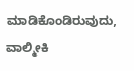ಮಾಡಿಕೊಂಡಿರುವುದು, ವಾಲ್ಮೀಕಿ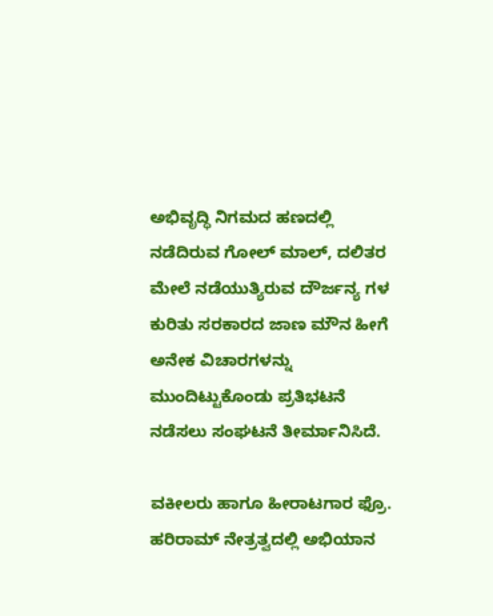ಅಭಿವೃದ್ಧಿ ನಿಗಮದ ಹಣದಲ್ಲಿ ನಡೆದಿರುವ ಗೋಲ್ ಮಾಲ್, ದಲಿತರ ಮೇಲೆ ನಡೆಯುತ್ಯಿರುವ ದೌರ್ಜನ್ಯ ಗಳ ಕುರಿತು ಸರಕಾರದ ಜಾಣ ಮೌನ ಹೀಗೆ ಅನೇಕ ವಿಚಾರಗಳನ್ನು ಮುಂದಿಟ್ಟುಕೊಂಡು ಪ್ರತಿಭಟನೆ ನಡೆಸಲು ಸಂಘಟನೆ ತೀರ್ಮಾನಿಸಿದೆ.

ವಕೀಲರು ಹಾಗೂ ಹೀರಾಟಗಾರ ಫ್ರೊ. ಹರಿರಾಮ್ ನೇತ್ರತ್ವದಲ್ಲಿ ಅಭಿಯಾನ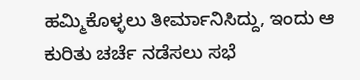ಹಮ್ಮಿಕೊಳ್ಳಲು ತೀರ್ಮಾನಿಸಿದ್ದು, ಇಂದು ಆ ಕುರಿತು ಚರ್ಚೆ ನಡೆಸಲು ಸಭೆ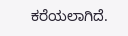ಕರೆಯಲಾಗಿದೆ.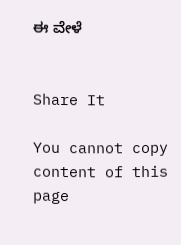ಈ ವೇಳೆ


Share It

You cannot copy content of this page